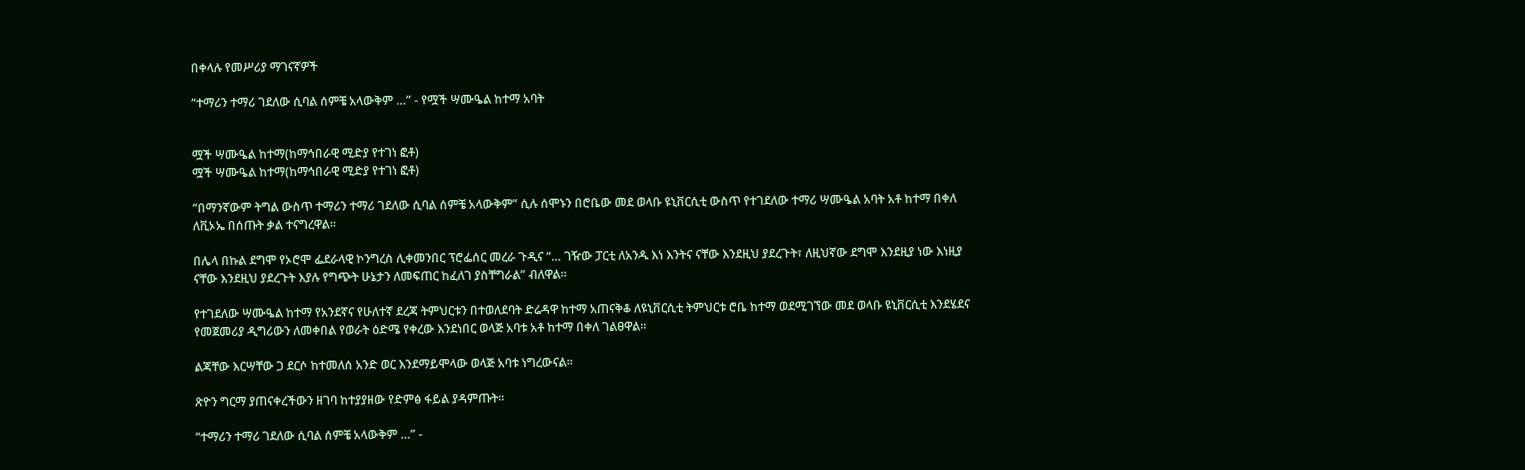በቀላሉ የመሥሪያ ማገናኛዎች

“ተማሪን ተማሪ ገደለው ሲባል ሰምቼ አላውቅም …” - የሟች ሣሙዔል ከተማ አባት


ሟች ሣሙዔል ከተማ(ከማኅበራዊ ሚድያ የተገነ ፎቶ)
ሟች ሣሙዔል ከተማ(ከማኅበራዊ ሚድያ የተገነ ፎቶ)

“በማንኛውም ትግል ውስጥ ተማሪን ተማሪ ገደለው ሲባል ሰምቼ አላውቅም” ሲሉ ሰሞኑን በሮቤው መደ ወላቡ ዩኒቨርሲቲ ውስጥ የተገደለው ተማሪ ሣሙዔል አባት አቶ ከተማ በቀለ ለቪኦኤ በሰጡት ቃል ተናግረዋል፡፡

በሌላ በኩል ደግሞ የኦሮሞ ፌደራላዊ ኮንግረስ ሊቀመንበር ፕሮፌሰር መረራ ጉዲና “… ገዥው ፓርቲ ለአንዱ እነ እንትና ናቸው እንደዚህ ያደረጉት፣ ለዚህኛው ደግሞ እንደዚያ ነው እነዚያ ናቸው እንደዚህ ያደረጉት እያሉ የግጭት ሁኔታን ለመፍጠር ከፈለገ ያስቸግራል” ብለዋል፡፡

የተገደለው ሣሙዔል ከተማ የአንደኛና የሁለተኛ ደረጃ ትምህርቱን በተወለደባት ድሬዳዋ ከተማ አጠናቅቆ ለዩኒቨርሲቲ ትምህርቱ ሮቤ ከተማ ወደሚገኘው መደ ወላቡ ዩኒቨርሲቲ እንደሄደና የመጀመሪያ ዲግሪውን ለመቀበል የወራት ዕድሜ የቀረው እንደነበር ወላጅ አባቱ አቶ ከተማ በቀለ ገልፀዋል፡፡

ልጃቸው እርሣቸው ጋ ደርሶ ከተመለሰ አንድ ወር እንደማይሞላው ወላጅ አባቱ ነግረውናል፡፡

ጽዮን ግርማ ያጠናቀረችውን ዘገባ ከተያያዘው የድምፅ ፋይል ያዳምጡት፡፡

“ተማሪን ተማሪ ገደለው ሲባል ሰምቼ አላውቅም …” -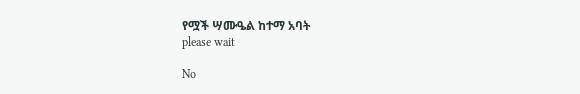የሟች ሣሙዔል ከተማ አባት
please wait

No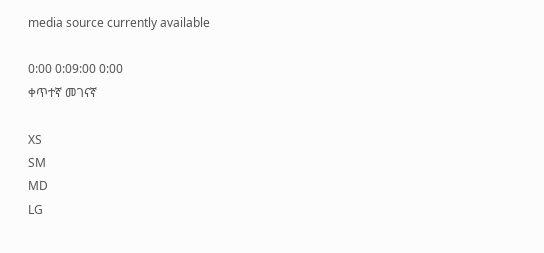media source currently available

0:00 0:09:00 0:00
ቀጥተኛ መገናኛ

XS
SM
MD
LG